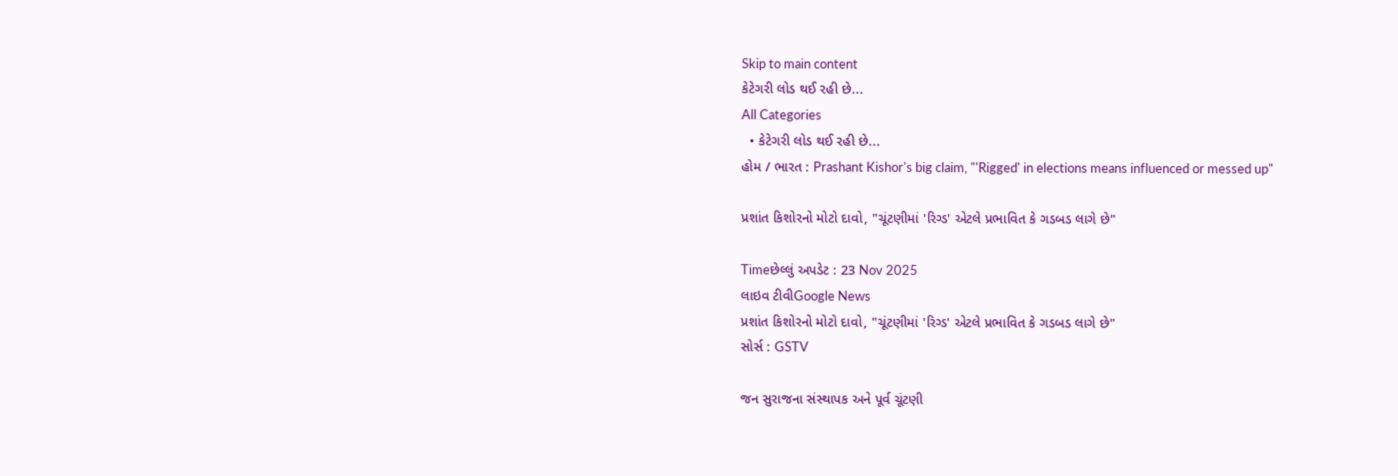Skip to main content
કેટેગરી લોડ થઈ રહી છે...
All Categories
  • કેટેગરી લોડ થઈ રહી છે...
હોમ / ભારત : Prashant Kishor's big claim, "'Rigged' in elections means influenced or messed up"

પ્રશાંત કિશોરનો મોટો દાવો, "ચૂંટણીમાં 'રિગ્ડ' એટલે પ્રભાવિત કે ગડબડ લાગે છે"

Timeછેલ્લું અપડેટ : 23 Nov 2025
લાઇવ ટીવીGoogle News
પ્રશાંત કિશોરનો મોટો દાવો, "ચૂંટણીમાં 'રિગ્ડ' એટલે પ્રભાવિત કે ગડબડ લાગે છે"
સોર્સ : GSTV

જન સુરાજના સંસ્થાપક અને પૂર્વ ચૂંટણી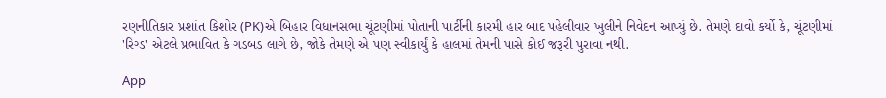રણનીતિકાર પ્રશાંત કિશોર (PK)એ બિહાર વિધાનસભા ચૂંટણીમાં પોતાની પાર્ટીની કારમી હાર બાદ પહેલીવાર ખુલીને નિવેદન આપ્યું છે. તેમણે દાવો કર્યો કે, ચૂંટણીમાં 'રિગ્ડ' એટલે પ્રભાવિત કે ગડબડ લાગે છે, જોકે તેમણે એ પણ સ્વીકાર્યું કે હાલમાં તેમની પાસે કોઈ જરૂરી પુરાવા નથી.

App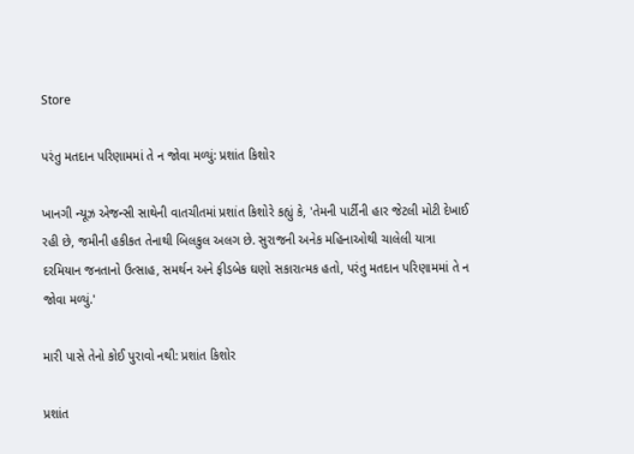Store

પરંતુ મતદાન પરિણામમાં તે ન જોવા મળ્યું: પ્રશાંત કિશોર

ખાનગી ન્યૂઝ એજન્સી સાથેની વાતચીતમાં પ્રશાંત કિશોરે કહ્યું કે, 'તેમની પાર્ટીની હાર જેટલી મોટી દેખાઈ રહી છે, જમીની હકીકત તેનાથી બિલકુલ અલગ છે. સુરાજની અનેક મહિનાઓથી ચાલેલી યાત્રા દરમિયાન જનતાનો ઉત્સાહ, સમર્થન અને ફીડબેક ઘણો સકારાત્મક હતો, પરંતુ મતદાન પરિણામમાં તે ન જોવા મળ્યું.'

મારી પાસે તેનો કોઈ પુરાવો નથી: પ્રશાંત કિશોર

પ્રશાંત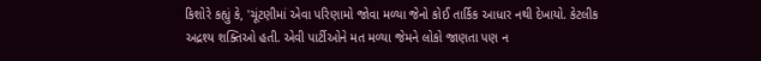કિશોરે કહ્યું કે, 'ચૂંટણીમાં એવા પરિણામો જોવા મળ્યા જેનો કોઈ તાર્કિક આધાર નથી દેખાયો. કેટલીક અદ્રશ્ય શક્તિઓ હતી. એવી પાર્ટીઓને મત મળ્યા જેમને લોકો જાણતા પણ ન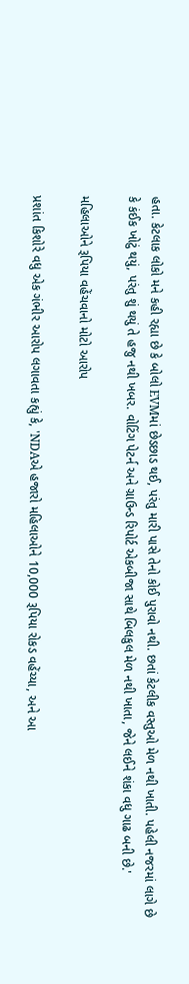હતા. કેટલાક લોકો મને કહી રહ્યા છે કે બોલો EVMમાં છેડછાડ થઈ, પરંતુ મારી પાસે તેનો કોઈ પુરાવો નથી. છતાં કેટલીક વસ્તુઓ મેળ નથી ખાતી. પહેલી નજરમાં લાગે છે કે કંઈક ખોટું થયું, પરંતુ શું થયું તે હજુ નથી ખબર. વોટિંગ પેટર્ન અને ગ્રાઉન્ડ રિપોર્ટ એકબીજા સાથે બિલકુલ મેળ નથી ખાતા, જેને લઈને શંકા વધુ ગાઢ બની છે.'

મહિલાઓને રૂપિયા વહેંચવાનો મોટો આરોપ

પ્રશાંત કિશોરે વધુ એક ગંભીર આરોપ લગાવતા કહ્યું કે, 'NDAએ હજારો મહિલાઓને 10,000 રૂપિયા રોકડ વહેંચ્યા, અને આ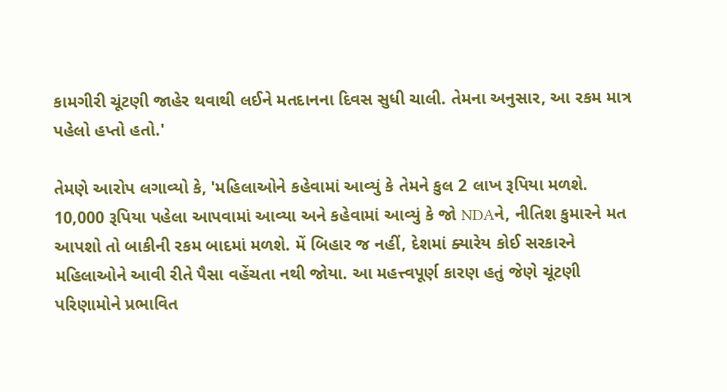કામગીરી ચૂંટણી જાહેર થવાથી લઈને મતદાનના દિવસ સુધી ચાલી. તેમના અનુસાર, આ રકમ માત્ર પહેલો હપ્તો હતો.'

તેમણે આરોપ લગાવ્યો કે, 'મહિલાઓને કહેવામાં આવ્યું કે તેમને કુલ 2 લાખ રૂપિયા મળશે. 10,000 રૂપિયા પહેલા આપવામાં આવ્યા અને કહેવામાં આવ્યું કે જો NDAને, નીતિશ કુમારને મત આપશો તો બાકીની રકમ બાદમાં મળશે. મેં બિહાર જ નહીં, દેશમાં ક્યારેય કોઈ સરકારને મહિલાઓને આવી રીતે પૈસા વહેંચતા નથી જોયા. આ મહત્ત્વપૂર્ણ કારણ હતું જેણે ચૂંટણી પરિણામોને પ્રભાવિત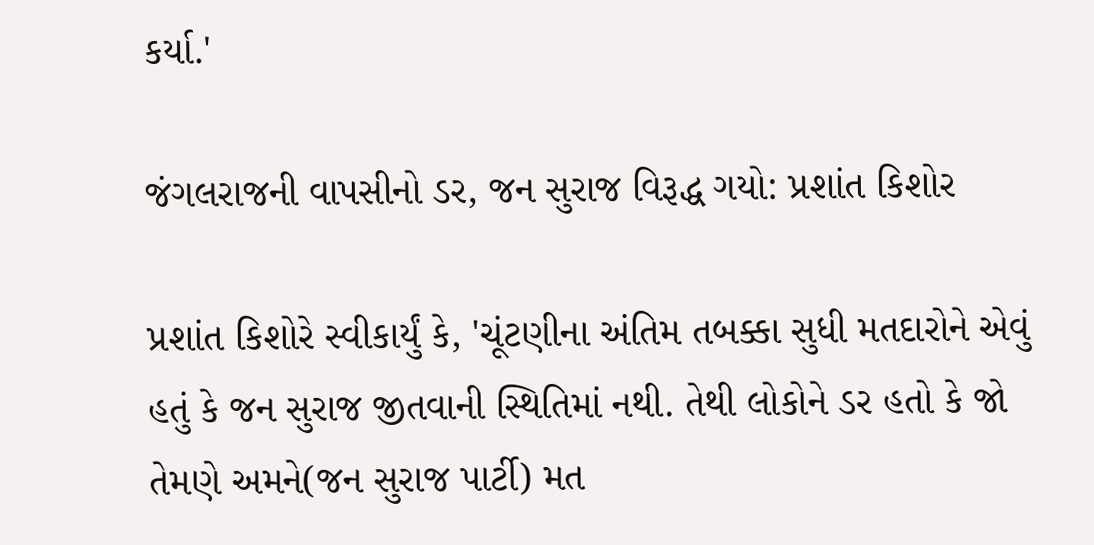કર્યા.'

જંગલરાજની વાપસીનો ડર, જન સુરાજ વિરૂદ્ધ ગયો: પ્રશાંત કિશોર

પ્રશાંત કિશોરે સ્વીકાર્યું કે, 'ચૂંટણીના અંતિમ તબક્કા સુધી મતદારોને એવું હતું કે જન સુરાજ જીતવાની સ્થિતિમાં નથી. તેથી લોકોને ડર હતો કે જો તેમણે અમને(જન સુરાજ પાર્ટી) મત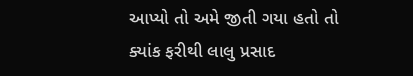આપ્યો તો અમે જીતી ગયા હતો તો ક્યાંક ફરીથી લાલુ પ્રસાદ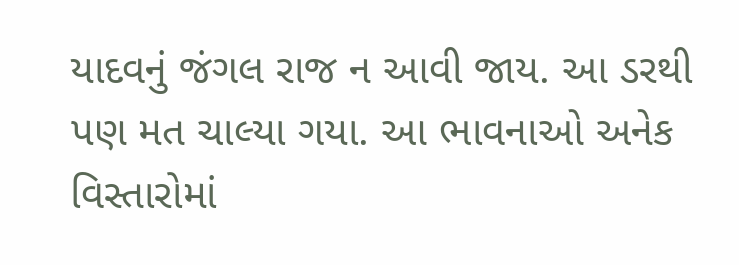યાદવનું જંગલ રાજ ન આવી જાય. આ ડરથી પણ મત ચાલ્યા ગયા. આ ભાવનાઓ અનેક વિસ્તારોમાં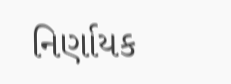નિર્ણાયક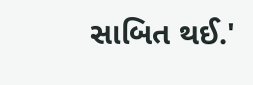સાબિત થઈ.'